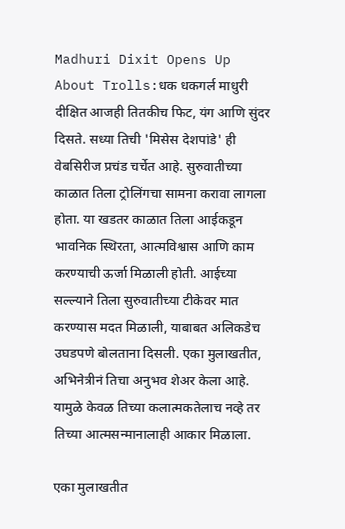Madhuri Dixit Opens Up About Trolls:धक धकगर्ल माधुरी दीक्षित आजही तितकीच फिट, यंग आणि सुंदर दिसते. सध्या तिची 'मिसेस देशपांडे' ही वेबसिरीज प्रचंड चर्चेत आहे. सुरुवातीच्या काळात तिला ट्रोलिंगचा सामना करावा लागला होता. या खडतर काळात तिला आईकडून भावनिक स्थिरता, आत्मविश्वास आणि काम करण्याची ऊर्जा मिळाली होती. आईच्या सल्ल्याने तिला सुरुवातीच्या टीकेवर मात करण्यास मदत मिळाली, याबाबत अलिकडेच उघडपणे बोलताना दिसली. एका मुलाखतीत, अभिनेत्रीनं तिचा अनुभव शेअर केला आहे. यामुळे केवळ तिच्या कलात्मकतेलाच नव्हे तर तिच्या आत्मसन्मानालाही आकार मिळाला.

एका मुलाखतीत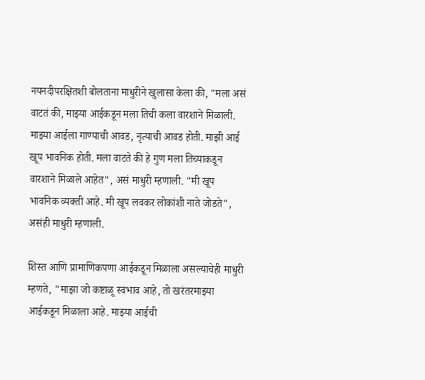नयनदीपरक्षितशी बोलताना माधुरीने खुलासा केला की, "मला असं वाटतं की, माझ्या आईकडून मला तिची कला वारशाने मिळाली. माझ्या आईला गाण्याची आवड, नृत्याची आवड होती. माझी आई खूप भावनिक होती. मला वाटते की हे गुण मला तिच्याकडून वारशाने मिळाले आहेत", असं माधुरी म्हणाली. "मी खूप भावनिक व्यक्ती आहे. मी खूप लवकर लोकांशी नाते जोडते", असंही माधुरी म्हणाली.

शिस्त आणि प्रामाणिकपणा आईकडून मिळाला असल्याचेही माधुरी म्हणते, "माझा जो कष्टाळू स्वभाव आहे, तो खरंतरमाझ्या आईकडून मिळाला आहे. माझ्या आईची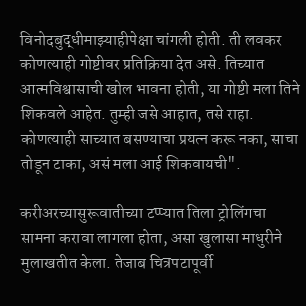विनोदबुद्धीमाझ्याहीपेक्षा चांगली होती. ती लवकर कोणत्याही गोष्टीवर प्रतिक्रिया देत असे. तिच्यात आत्मविश्वासाची खोल भावना होती, या गोष्टी मला तिने शिकवले आहेत. तुम्ही जसे आहात, तसे राहा. कोणत्याही साच्यात बसण्याचा प्रयत्न करू नका, साचा तोडून टाका, असं मला आई शिकवायची".

करीअरच्यासुरूवातीच्या टप्प्यात तिला ट्रोलिंगचा सामना करावा लागला होता, असा खुलासा माधुरीने मुलाखतीत केला. तेजाब चित्रपटापूर्वी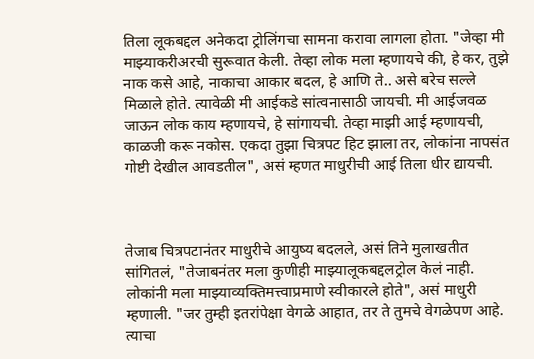तिला लूकबद्दल अनेकदा ट्रोलिंगचा सामना करावा लागला होता. "जेव्हा मी माझ्याकरीअरची सुरूवात केली. तेव्हा लोक मला म्हणायचे की, हे कर, तुझे नाक कसे आहे, नाकाचा आकार बदल, हे आणि ते.. असे बरेच सल्ले मिळाले होते. त्यावेळी मी आईकडे सांत्वनासाठी जायची. मी आईजवळ जाऊन लोक काय म्हणायचे, हे सांगायची. तेव्हा माझी आई म्हणायची, काळजी करू नकोस. एकदा तुझा चित्रपट हिट झाला तर, लोकांना नापसंत गोष्टी देखील आवडतील", असं म्हणत माधुरीची आई तिला धीर द्यायची.



तेजाब चित्रपटानंतर माधुरीचे आयुष्य बदलले, असं तिने मुलाखतीत सांगितलं, "तेजाबनंतर मला कुणीही माझ्यालूकबद्दलट्रोल केलं नाही. लोकांनी मला माझ्याव्यक्तिमत्त्वाप्रमाणे स्वीकारले होते", असं माधुरी म्हणाली. "जर तुम्ही इतरांपेक्षा वेगळे आहात, तर ते तुमचे वेगळेपण आहे. त्याचा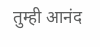तुम्ही आनंद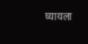घ्यायला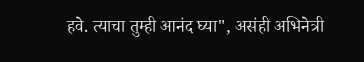हवे. त्याचा तुम्ही आनंद घ्या", असंही अभिनेत्री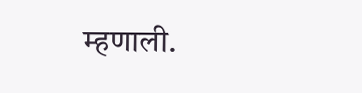म्हणाली.